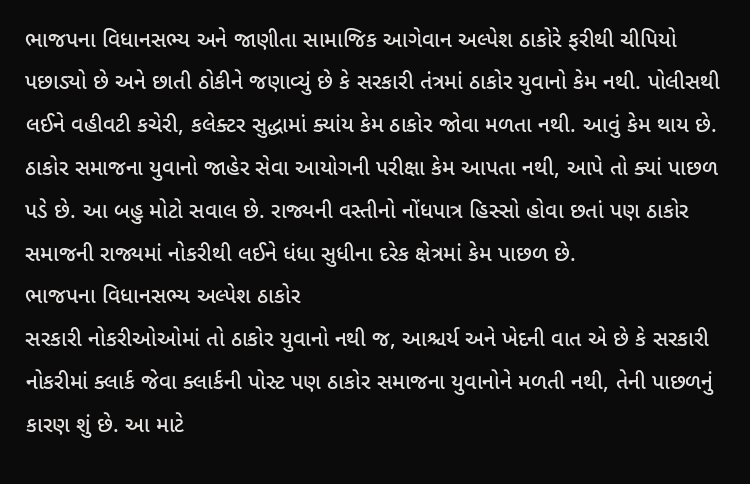ભાજપના વિધાનસભ્ય અને જાણીતા સામાજિક આગેવાન અલ્પેશ ઠાકોરે ફરીથી ચીપિયો પછાડ્યો છે અને છાતી ઠોકીને જણાવ્યું છે કે સરકારી તંત્રમાં ઠાકોર યુવાનો કેમ નથી. પોલીસથી લઈને વહીવટી કચેરી, કલેક્ટર સુદ્ધામાં ક્યાંય કેમ ઠાકોર જોવા મળતા નથી. આવું કેમ થાય છે. ઠાકોર સમાજના યુવાનો જાહેર સેવા આયોગની પરીક્ષા કેમ આપતા નથી, આપે તો ક્યાં પાછળ પડે છે. આ બહુ મોટો સવાલ છે. રાજ્યની વસ્તીનો નોંધપાત્ર હિસ્સો હોવા છતાં પણ ઠાકોર સમાજની રાજ્યમાં નોકરીથી લઈને ધંધા સુધીના દરેક ક્ષેત્રમાં કેમ પાછળ છે.
ભાજપના વિધાનસભ્ય અલ્પેશ ઠાકોર
સરકારી નોકરીઓઓમાં તો ઠાકોર યુવાનો નથી જ, આશ્ચર્ય અને ખેદની વાત એ છે કે સરકારી નોકરીમાં ક્લાર્ક જેવા ક્લાર્કની પોસ્ટ પણ ઠાકોર સમાજના યુવાનોને મળતી નથી, તેની પાછળનું કારણ શું છે. આ માટે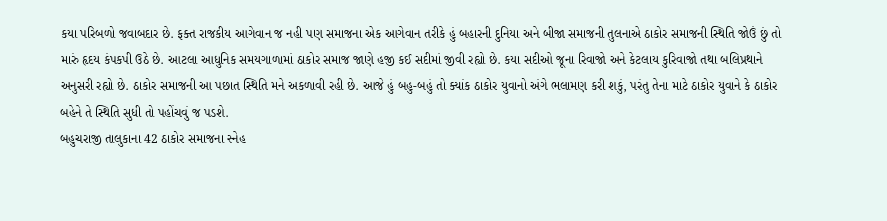કયા પરિબળો જવાબદાર છે. ફક્ત રાજકીય આગેવાન જ નહી પણ સમાજના એક આગેવાન તરીકે હું બહારની દુનિયા અને બીજા સમાજની તુલનાએ ઠાકોર સમાજની સ્થિતિ જોઉં છું તો મારું હૃદય કંપકપી ઉઠે છે. આટલા આધુનિક સમયગાળામાં ઠાકોર સમાજ જાણે હજી કઈ સદીમાં જીવી રહ્યો છે. કયા સદીઓ જૂના રિવાજો અને કેટલાય કુરિવાજો તથા બલિપ્રથાને અનુસરી રહ્યો છે. ઠાકોર સમાજની આ પછાત સ્થિતિ મને અકળાવી રહી છે. આજે હું બહુ-બહું તો ક્યાંક ઠાકોર યુવાનો અંગે ભલામણ કરી શકું, પરંતુ તેના માટે ઠાકોર યુવાને કે ઠાકોર બહેને તે સ્થિતિ સુધી તો પહોંચવું જ પડશે.
બહુચરાજી તાલુકાના 42 ઠાકોર સમાજના સ્નેહ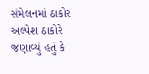સંમેલનમાં ઠાકોર અલ્પેશ ઠાકોરે જણાવ્યું હતું કે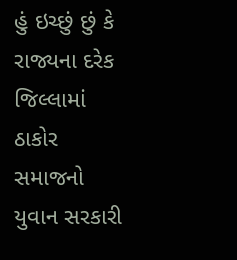હું ઇચ્છું છું કે રાજ્યના દરેક જિલ્લામાં ઠાકોર સમાજનો યુવાન સરકારી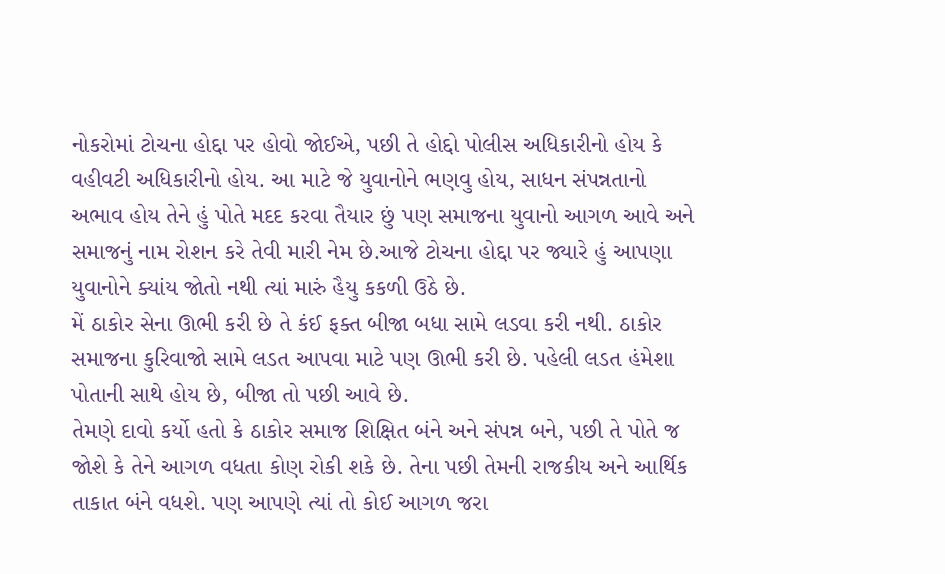નોકરોમાં ટોચના હોદ્દા પર હોવો જોઈએ, પછી તે હોદ્દો પોલીસ અધિકારીનો હોય કે વહીવટી અધિકારીનો હોય. આ માટે જે યુવાનોને ભણવુ હોય, સાધન સંપન્નતાનો અભાવ હોય તેને હું પોતે મદદ કરવા તૈયાર છું પણ સમાજના યુવાનો આગળ આવે અને સમાજનું નામ રોશન કરે તેવી મારી નેમ છે.આજે ટોચના હોદ્દા પર જ્યારે હું આપણા યુવાનોને ક્યાંય જોતો નથી ત્યાં મારું હૈયુ કકળી ઉઠે છે.
મેં ઠાકોર સેના ઊભી કરી છે તે કંઈ ફક્ત બીજા બધા સામે લડવા કરી નથી. ઠાકોર સમાજના કુરિવાજો સામે લડત આપવા માટે પણ ઊભી કરી છે. પહેલી લડત હંમેશા પોતાની સાથે હોય છે, બીજા તો પછી આવે છે.
તેમણે દાવો કર્યો હતો કે ઠાકોર સમાજ શિક્ષિત બંને અને સંપન્ન બને, પછી તે પોતે જ જોશે કે તેને આગળ વધતા કોણ રોકી શકે છે. તેના પછી તેમની રાજકીય અને આર્થિક તાકાત બંને વધશે. પણ આપણે ત્યાં તો કોઈ આગળ જરા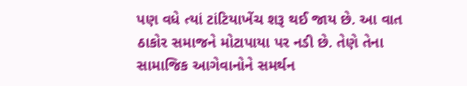પણ વધે ત્યાં ટાંટિયાખેંચ શરૂ થઈ જાય છે. આ વાત ઠાકોર સમાજને મોટાપાયા પર નડી છે. તેણે તેના સામાજિક આગેવાનોને સમર્થન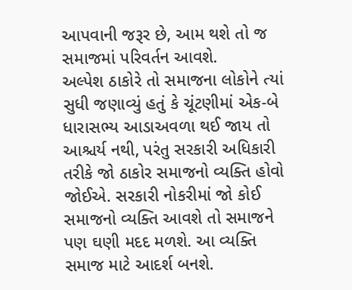આપવાની જરૂર છે, આમ થશે તો જ સમાજમાં પરિવર્તન આવશે.
અલ્પેશ ઠાકોરે તો સમાજના લોકોને ત્યાં સુધી જણાવ્યું હતું કે ચૂંટણીમાં એક-બે ધારાસભ્ય આડાઅવળા થઈ જાય તો આશ્ચર્ય નથી, પરંતુ સરકારી અધિકારી તરીકે જો ઠાકોર સમાજનો વ્યક્તિ હોવો જોઈએ. સરકારી નોકરીમાં જો કોઈ સમાજનો વ્યક્તિ આવશે તો સમાજને પણ ઘણી મદદ મળશે. આ વ્યક્તિ સમાજ માટે આદર્શ બનશે.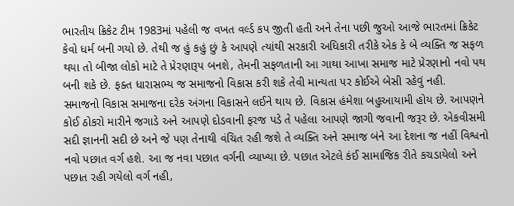ભારતીય ક્રિકેટ ટીમ 1983માં પહેલી જ વખત વર્લ્ડ કપ જીતી હતી અને તેના પછી જુઓ આજે ભારતમાં ક્રિકેટ કેવો ધર્મ બની ગયો છે. તેથી જ હું કહું છું કે આપણે ત્યાંથી સરકારી અધિકારી તરીકે એક કે બે વ્યક્તિ જ સફળ થયા તો બીજા લોકો માટે તે પ્રેરણારૂપ બનશે, તેમની સફળતાની આ ગાથા આખા સમાજ માટે પ્રેરણાનો નવો પથ બની શકે છે. ફક્ત ધારાસભ્ય જ સમાજનો વિકાસ કરી શકે તેવી માન્યતા પર કોઈએ બેસી રહેવું નહી.
સમાજનો વિકાસ સમાજના દરેક અંગના વિકાસને લઈને થાય છે. વિકાસ હંમેશા બહુઆયામી હોય છે. આપણને કોઈ ઠોકરો મારીને જગાડે અને આપણે દોડવાની ફરજ પડે તે પહેલા આપણે જાગી જવાની જરૂર છે. એકવીસમી સદી જ્ઞાનની સદી છે અને જે પણ તેનાથી વંચિત રહી જશે તે વ્યક્તિ અને સમાજ બંને આ દેશના જ નહીં વિશ્વનો નવો પછાત વર્ગ હશે. આ જ નવા પછાત વર્ગની વ્યાખ્યા છે. પછાત એટલે કંઈ સામાજિક રીતે કચડાયેલો અને પછાત રહી ગયેલો વર્ગ નહી,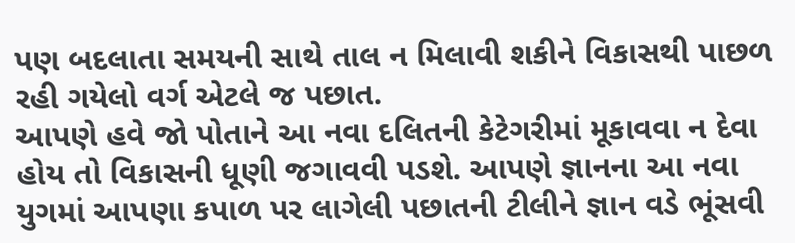પણ બદલાતા સમયની સાથે તાલ ન મિલાવી શકીને વિકાસથી પાછળ રહી ગયેલો વર્ગ એટલે જ પછાત.
આપણે હવે જો પોતાને આ નવા દલિતની કેટેગરીમાં મૂકાવવા ન દેવા હોય તો વિકાસની ધૂણી જગાવવી પડશે. આપણે જ્ઞાનના આ નવા યુગમાં આપણા કપાળ પર લાગેલી પછાતની ટીલીને જ્ઞાન વડે ભૂંસવી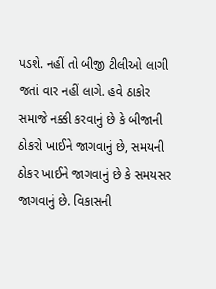પડશે. નહીં તો બીજી ટીલીઓ લાગી જતાં વાર નહીં લાગે. હવે ઠાકોર સમાજે નક્કી કરવાનું છે કે બીજાની ઠોકરો ખાઈને જાગવાનું છે, સમયની ઠોકર ખાઈને જાગવાનું છે કે સમયસર જાગવાનું છે. વિકાસની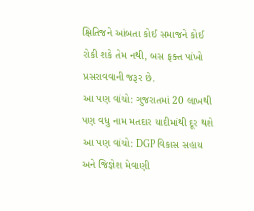ક્ષિતિજને આંબતા કોઈ સમાજને કોઈ રોકી શકે તેમ નથી, બસ ફક્ત પાંખો પ્રસરાવવાની જરૂર છે.
આ પણ વાંચો: ગુજરાતમાં 20 લાખથી પણ વધુ નામ મતદાર યાદીમાંથી દૂર થશે
આ પણ વાંચો: DGP વિકાસ સહાય અને જિજ્ઞેશ મેવાણી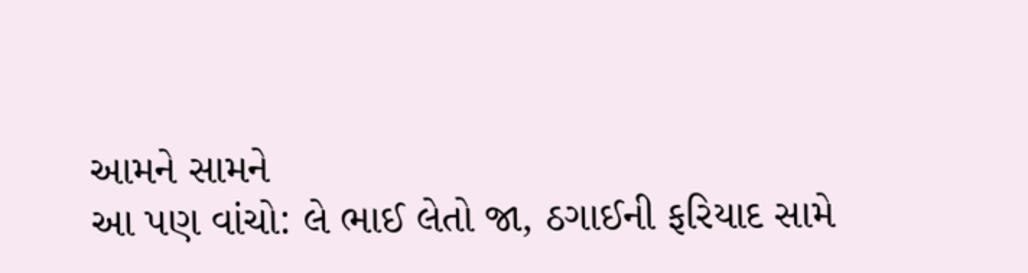આમને સામને
આ પણ વાંચો: લે ભાઈ લેતો જા, ઠગાઈની ફરિયાદ સામે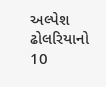અલ્પેશ ઢોલરિયાનો 10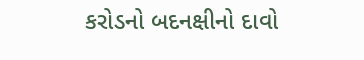કરોડનો બદનક્ષીનો દાવો